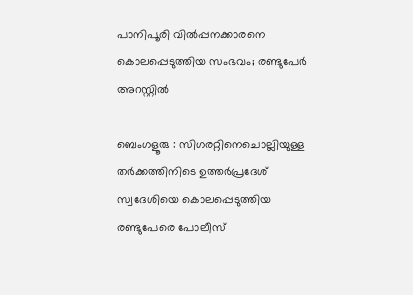പാനിപൂരി വിൽപ്പനക്കാരനെ കൊലപ്പെടുത്തിയ സംഭവം; രണ്ടുപേർ അറസ്റ്റിൽ

ബെംഗളൂരു : സിഗരറ്റിനെചൊല്ലിയുള്ള തർക്കത്തിനിടെ ഉത്തർപ്രദേശ് സ്വദേശിയെ കൊലപ്പെടുത്തിയ രണ്ടുപേരെ പോലീസ്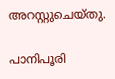അറസ്റ്റുചെയ്തു.

പാനിപൂരി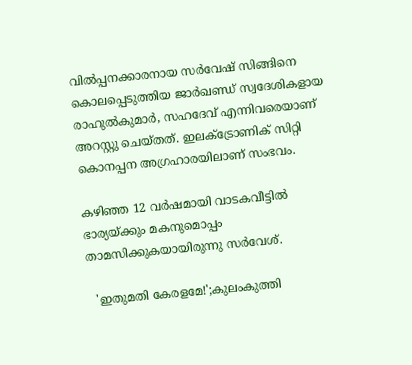വിൽപ്പനക്കാരനായ സർവേഷ് സിങ്ങിനെ കൊലപ്പെടുത്തിയ ജാർഖണ്ഡ് സ്വദേശികളായ രാഹുൽകുമാർ, സഹദേവ് എന്നിവരെയാണ് അറസ്റ്റു ചെയ്തത്. ഇലക്ട്രോണിക് സിറ്റി കൊനപ്പന അഗ്രഹാരയിലാണ് സംഭവം.

കഴിഞ്ഞ 12 വർഷമായി വാടകവീട്ടിൽ ഭാര്യയ്ക്കും മകനുമൊപ്പം താമസിക്കുകയായിരുന്നു സർവേശ്.

  'ഇതുമതി കേരളമേ!';കുലംകുത്തി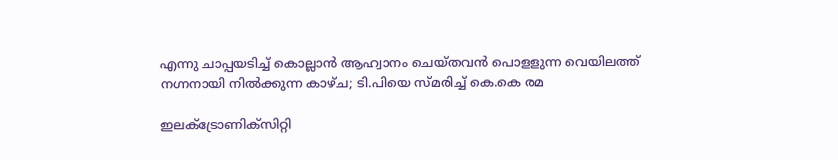എന്നു ചാപ്പയടിച്ച് കൊല്ലാൻ ആഹ്വാനം ചെയ്തവൻ പൊളളുന്ന വെയിലത്ത് നഗ്നനായി നിൽക്കുന്ന കാഴ്ച; ടി.പിയെ സ്മരിച്ച് കെ.കെ രമ

ഇലക്ട്രോണിക്‌സിറ്റി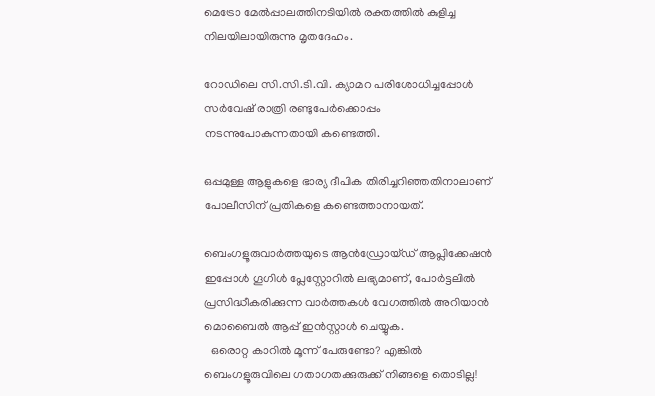മെട്രോ മേൽപ്പാലത്തിനടിയിൽ രക്തത്തിൽ കുളിച്ച നിലയിലായിരുന്നു മൃതദേഹം.

റോഡിലെ സി.സി.ടി.വി. ക്യാമറ പരിശോധിച്ചപ്പോൾ സർവേഷ് രാത്രി രണ്ടുപേർക്കൊപ്പം നടന്നുപോകുന്നതായി കണ്ടെത്തി.

ഒപ്പമുള്ള ആളുകളെ ഭാര്യ ദീപിക തിരിച്ചറിഞ്ഞതിനാലാണ് പോലീസിന് പ്രതികളെ കണ്ടെത്താനായത്.

ബെംഗളൂരുവാർത്തയുടെ ആൻഡ്രോയ്ഡ് ആപ്ലിക്കേഷൻ ഇപ്പോൾ ഗൂഗിൾ പ്ലേസ്റ്റോറിൽ ലഭ്യമാണ്, പോർട്ടലിൽ പ്രസിദ്ധീകരിക്കുന്ന വാർത്തകൾ വേഗത്തിൽ അറിയാൻ മൊബൈൽ ആപ്പ് ഇൻസ്റ്റാൾ ചെയ്യുക.
  ഒരൊറ്റ കാറിൽ മൂന്ന് പേരുണ്ടോ? എങ്കിൽ ബെംഗളൂരുവിലെ ഗതാഗതക്കുരുക്ക് നിങ്ങളെ തൊടില്ല!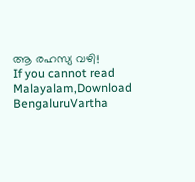ആ രഹസ്യ വഴി!
If you cannot read Malayalam,Download BengaluruVartha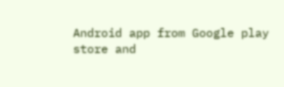Android app from Google play store and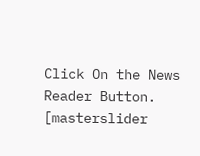Click On the News Reader Button. [masterslider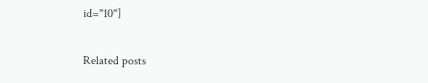id="10"]

Related posts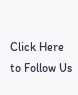Click Here to Follow Us